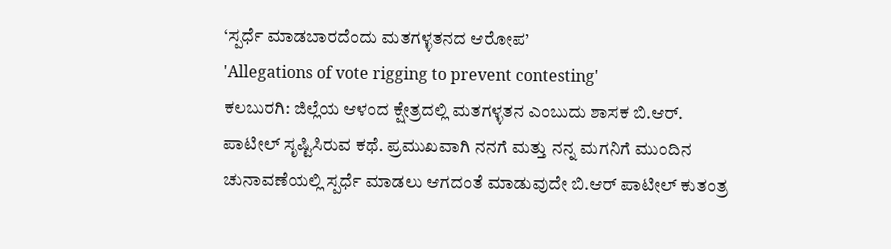‘ಸ್ಪರ್ಧೆ ಮಾಡಬಾರದೆಂದು ಮತಗಳ್ಳತನದ ಆರೋಪ’
'Allegations of vote rigging to prevent contesting'
ಕಲಬುರಗಿ: ಜಿಲ್ಲೆಯ ಆಳಂದ ಕ್ಷೇತ್ರದಲ್ಲಿ ಮತಗಳ್ಳತನ ಎಂಬುದು ಶಾಸಕ ಬಿ.ಆರ್. ಪಾಟೀಲ್ ಸೃಷ್ಟಿಸಿರುವ ಕಥೆ. ಪ್ರಮುಖವಾಗಿ ನನಗೆ ಮತ್ತು ನನ್ನ ಮಗನಿಗೆ ಮುಂದಿನ ಚುನಾವಣೆಯಲ್ಲಿ ಸ್ಪರ್ಧೆ ಮಾಡಲು ಆಗದಂತೆ ಮಾಡುವುದೇ ಬಿ.ಆರ್ ಪಾಟೀಲ್ ಕುತಂತ್ರ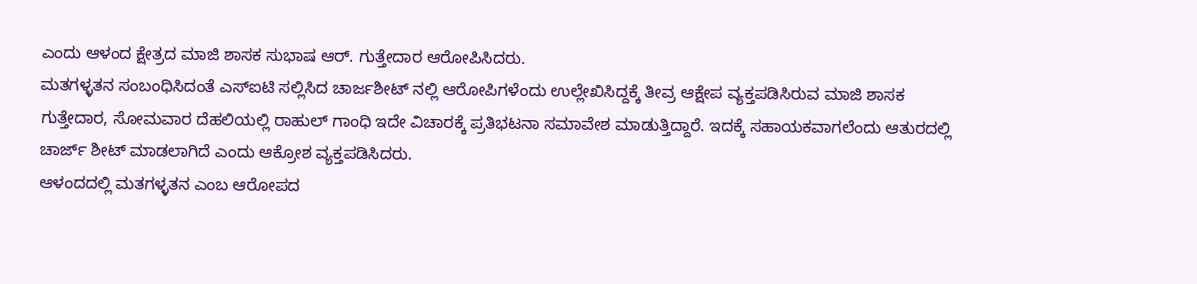ಎಂದು ಆಳಂದ ಕ್ಷೇತ್ರದ ಮಾಜಿ ಶಾಸಕ ಸುಭಾಷ ಆರ್. ಗುತ್ತೇದಾರ ಆರೋಪಿಸಿದರು.
ಮತಗಳ್ಳತನ ಸಂಬಂಧಿಸಿದಂತೆ ಎಸ್ಐಟಿ ಸಲ್ಲಿಸಿದ ಚಾರ್ಜಶೀಟ್ ನಲ್ಲಿ ಆರೋಪಿಗಳೆಂದು ಉಲ್ಲೇಖಿಸಿದ್ದಕ್ಕೆ ತೀವ್ರ ಆಕ್ಷೇಪ ವ್ಯಕ್ತಪಡಿಸಿರುವ ಮಾಜಿ ಶಾಸಕ ಗುತ್ತೇದಾರ, ಸೋಮವಾರ ದೆಹಲಿಯಲ್ಲಿ ರಾಹುಲ್ ಗಾಂಧಿ ಇದೇ ವಿಚಾರಕ್ಕೆ ಪ್ರತಿಭಟನಾ ಸಮಾವೇಶ ಮಾಡುತ್ತಿದ್ದಾರೆ. ಇದಕ್ಕೆ ಸಹಾಯಕವಾಗಲೆಂದು ಆತುರದಲ್ಲಿ ಚಾರ್ಜ್ ಶೀಟ್ ಮಾಡಲಾಗಿದೆ ಎಂದು ಆಕ್ರೋಶ ವ್ಯಕ್ತಪಡಿಸಿದರು.
ಆಳಂದದಲ್ಲಿ ಮತಗಳ್ಳತನ ಎಂಬ ಆರೋಪದ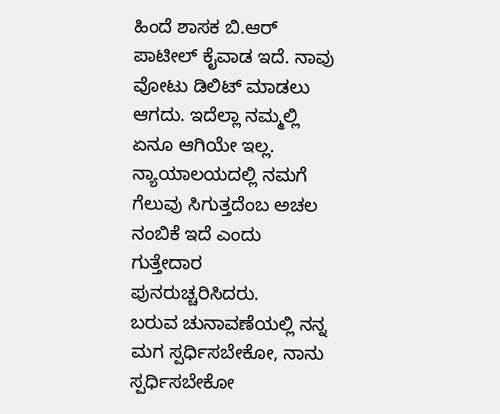ಹಿಂದೆ ಶಾಸಕ ಬಿ.ಆರ್ ಪಾಟೀಲ್ ಕೈವಾಡ ಇದೆ. ನಾವು ವೋಟು ಡಿಲಿಟ್ ಮಾಡಲು ಆಗದು. ಇದೆಲ್ಲಾ ನಮ್ಮಲ್ಲಿ ಏನೂ ಆಗಿಯೇ ಇಲ್ಲ. ನ್ಯಾಯಾಲಯದಲ್ಲಿ ನಮಗೆ ಗೆಲುವು ಸಿಗುತ್ತದೆಂಬ ಅಚಲ ನಂಬಿಕೆ ಇದೆ ಎಂದು ಗುತ್ತೇದಾರ ಪುನರುಚ್ಚರಿಸಿದರು.
ಬರುವ ಚುನಾವಣೆಯಲ್ಲಿ ನನ್ನ ಮಗ ಸ್ಪರ್ಧಿಸಬೇಕೋ, ನಾನು ಸ್ಪರ್ಧಿಸಬೇಕೋ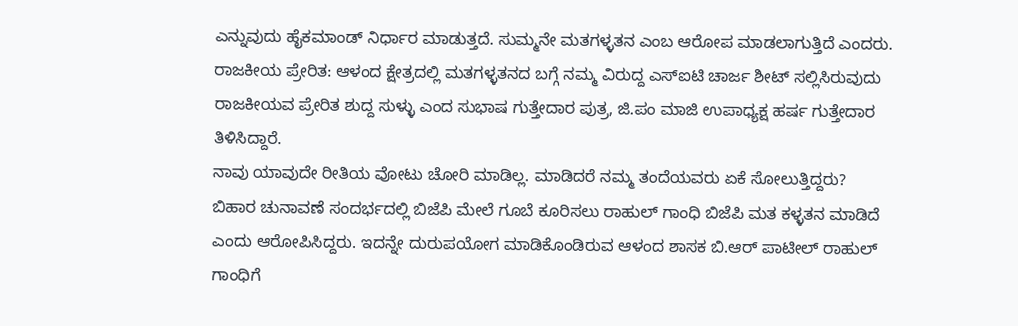ಎನ್ನುವುದು ಹೈಕಮಾಂಡ್ ನಿರ್ಧಾರ ಮಾಡುತ್ತದೆ. ಸುಮ್ಮನೇ ಮತಗಳ್ಳತನ ಎಂಬ ಆರೋಪ ಮಾಡಲಾಗುತ್ತಿದೆ ಎಂದರು.
ರಾಜಕೀಯ ಪ್ರೇರಿತ: ಆಳಂದ ಕ್ಷೇತ್ರದಲ್ಲಿ ಮತಗಳ್ಳತನದ ಬಗ್ಗೆ ನಮ್ಮ ವಿರುದ್ದ ಎಸ್ಐಟಿ ಚಾರ್ಜ ಶೀಟ್ ಸಲ್ಲಿಸಿರುವುದು ರಾಜಕೀಯವ ಪ್ರೇರಿತ ಶುದ್ದ ಸುಳ್ಳು ಎಂದ ಸುಭಾಷ ಗುತ್ತೇದಾರ ಪುತ್ರ, ಜಿ.ಪಂ ಮಾಜಿ ಉಪಾಧ್ಯಕ್ಷ ಹರ್ಷ ಗುತ್ತೇದಾರ ತಿಳಿಸಿದ್ದಾರೆ.
ನಾವು ಯಾವುದೇ ರೀತಿಯ ವೋಟು ಚೋರಿ ಮಾಡಿಲ್ಲ. ಮಾಡಿದರೆ ನಮ್ಮ ತಂದೆಯವರು ಏಕೆ ಸೋಲುತ್ತಿದ್ದರು? ಬಿಹಾರ ಚುನಾವಣೆ ಸಂದರ್ಭದಲ್ಲಿ ಬಿಜೆಪಿ ಮೇಲೆ ಗೂಬೆ ಕೂರಿಸಲು ರಾಹುಲ್ ಗಾಂಧಿ ಬಿಜೆಪಿ ಮತ ಕಳ್ಳತನ ಮಾಡಿದೆ ಎಂದು ಆರೋಪಿಸಿದ್ದರು. ಇದನ್ನೇ ದುರುಪಯೋಗ ಮಾಡಿಕೊಂಡಿರುವ ಆಳಂದ ಶಾಸಕ ಬಿ.ಆರ್ ಪಾಟೀಲ್ ರಾಹುಲ್ ಗಾಂಧಿಗೆ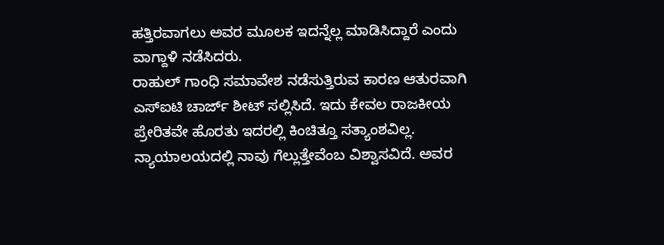ಹತ್ತಿರವಾಗಲು ಅವರ ಮೂಲಕ ಇದನ್ನೆಲ್ಲ ಮಾಡಿಸಿದ್ದಾರೆ ಎಂದು ವಾಗ್ದಾಳಿ ನಡೆಸಿದರು.
ರಾಹುಲ್ ಗಾಂಧಿ ಸಮಾವೇಶ ನಡೆಸುತ್ತಿರುವ ಕಾರಣ ಆತುರವಾಗಿ ಎಸ್ಐಟಿ ಚಾರ್ಜ್ ಶೀಟ್ ಸಲ್ಲಿಸಿದೆ. ಇದು ಕೇವಲ ರಾಜಕೀಯ ಪ್ರೇರಿತವೇ ಹೊರತು ಇದರಲ್ಲಿ ಕಿಂಚಿತ್ತೂ ಸತ್ಯಾಂಶವಿಲ್ಲ. ನ್ಯಾಯಾಲಯದಲ್ಲಿ ನಾವು ಗೆಲ್ಲುತ್ತೇವೆಂಬ ವಿಶ್ವಾಸವಿದೆ. ಅವರ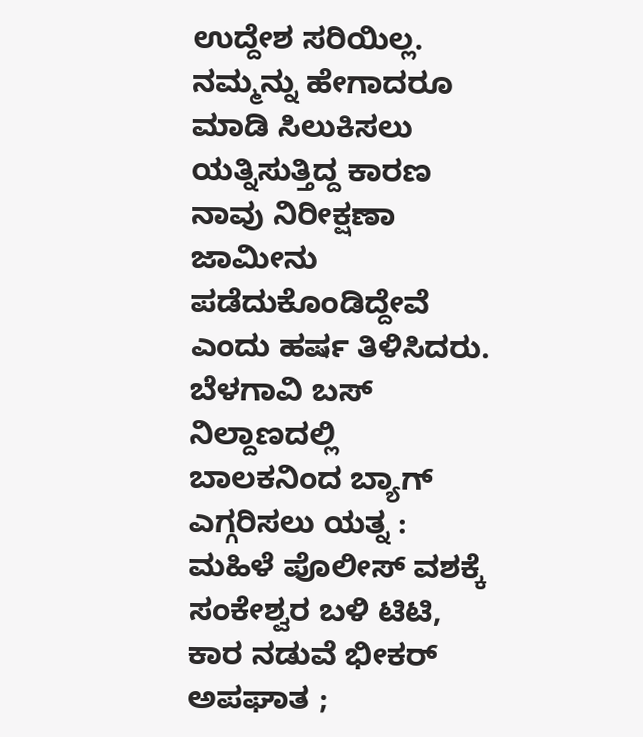ಉದ್ದೇಶ ಸರಿಯಿಲ್ಲ. ನಮ್ಮನ್ನು ಹೇಗಾದರೂ ಮಾಡಿ ಸಿಲುಕಿಸಲು ಯತ್ನಿಸುತ್ತಿದ್ದ ಕಾರಣ ನಾವು ನಿರೀಕ್ಷಣಾ ಜಾಮೀನು ಪಡೆದುಕೊಂಡಿದ್ದೇವೆ ಎಂದು ಹರ್ಷ ತಿಳಿಸಿದರು.
ಬೆಳಗಾವಿ ಬಸ್ ನಿಲ್ದಾಣದಲ್ಲಿ ಬಾಲಕನಿಂದ ಬ್ಯಾಗ್ ಎಗ್ಗರಿಸಲು ಯತ್ನ : ಮಹಿಳೆ ಪೊಲೀಸ್ ವಶಕ್ಕೆ
ಸಂಕೇಶ್ವರ ಬಳಿ ಟಿಟಿ, ಕಾರ ನಡುವೆ ಭೀಕರ್ ಅಪಘಾತ ;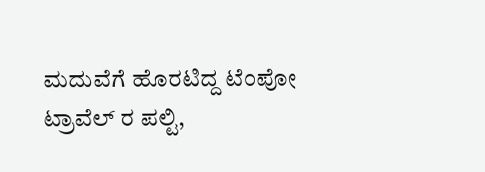ಮದುವೆಗೆ ಹೊರಟಿದ್ದ ಟೆಂಪೋ ಟ್ರಾವೆಲ್ ರ ಪಲ್ಟಿ,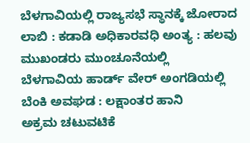ಬೆಳಗಾವಿಯಲ್ಲಿ ರಾಜ್ಯಸಭೆ ಸ್ಥಾನಕ್ಕೆ ಜೋರಾದ ಲಾಬಿ : ಕಡಾಡಿ ಅಧಿಕಾರವಧಿ ಅಂತ್ಯ : ಹಲವು ಮುಖಂಡರು ಮುಂಚೂನೆಯಲ್ಲಿ
ಬೆಳಗಾವಿಯ ಹಾರ್ಡ್ ವೇರ್ ಅಂಗಡಿಯಲ್ಲಿ ಬೆಂಕಿ ಅವಘಡ : ಲಕ್ಷಾಂತರ ಹಾನಿ
ಅಕ್ರಮ ಚಟುವಟಿಕೆ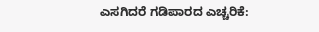ಎಸಗಿದರೆ ಗಡಿಪಾರದ ಎಚ್ಚರಿಕೆ: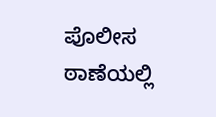ಪೊಲೀಸ ಠಾಣೆಯಲ್ಲಿ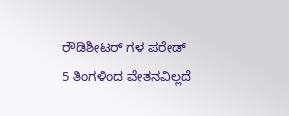ರೌಡಿಶೀಟರ್ ಗಳ ಪರೇಡ್
5 ತಿಂಗಳಿಂದ ವೇತನವಿಲ್ಲದೆ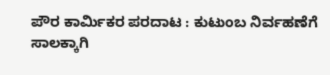ಪೌರ ಕಾರ್ಮಿಕರ ಪರದಾಟ : ಕುಟುಂಬ ನಿರ್ವಹಣೆಗೆ ಸಾಲಕ್ಕಾಗಿ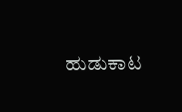ಹುಡುಕಾಟ